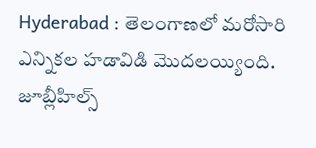Hyderabad : తెలంగాణలో మరోసారి ఎన్నికల హడావిడి మొదలయ్యింది. జూబ్లీహిల్స్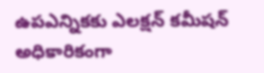ఉపఎన్నికకు ఎలక్షన్ కమీషన్ అధికారికంగా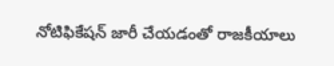నోటిఫికేషన్ జారీ చేయడంతో రాజకీయాలు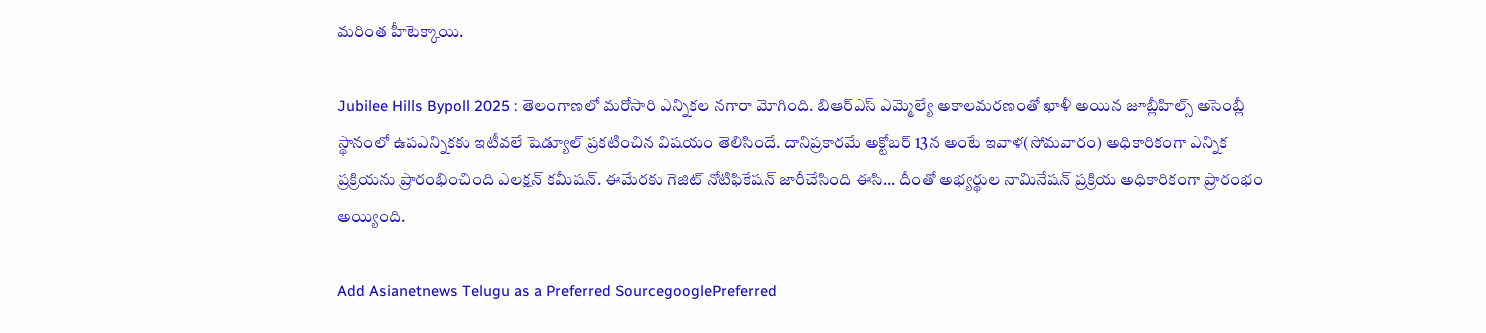మరింత హీటెక్కాయి.

Jubilee Hills Bypoll 2025 : తెలంగాణలో మరోసారి ఎన్నికల నగారా మోగింది. బిఆర్ఎస్ ఎమ్మెల్యే అకాలమరణంతో ఖాళీ అయిన జూబ్లీహిల్స్ అసెంబ్లీ స్థానంలో ఉపఎన్నికకు ఇటీవలే షెడ్యూల్ ప్రకటించిన విషయం తెలిసిందే. దానిప్రకారమే అక్టోబర్ 13న అంటే ఇవాళ(సోమవారం) అధికారికంగా ఎన్నిక ప్రక్రియను ప్రారంభించింది ఎలక్షన్ కమీషన్. ఈమేరకు గెజిట్ నోటిఫికేషన్ జారీచేసింది ఈసి... దీంతో అభ్యర్థుల నామినేషన్ ప్రక్రియ అధికారికంగా ప్రారంభం అయ్యింది.

Add Asianetnews Telugu as a Preferred SourcegooglePreferred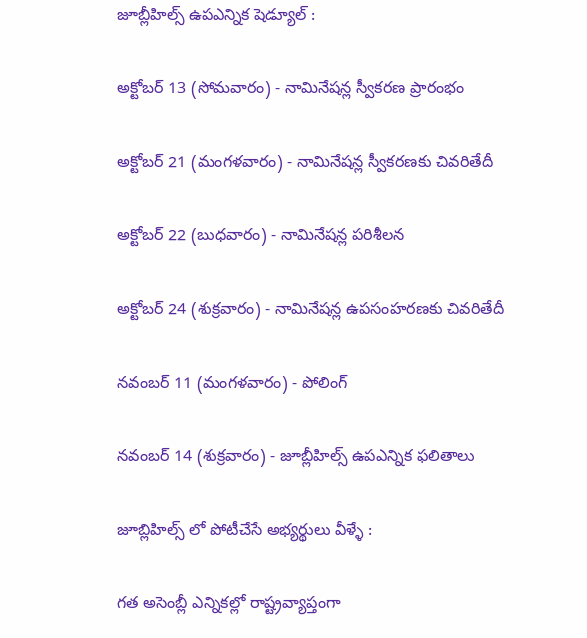జూబ్లీహిల్స్ ఉపఎన్నిక షెడ్యూల్ :

అక్టోబర్ 13 (సోమవారం) - నామినేషన్ల స్వీకరణ ప్రారంభం

అక్టోబర్ 21 (మంగళవారం) - నామినేషన్ల స్వీకరణకు చివరితేదీ

అక్టోబర్ 22 (బుధవారం) - నామినేషన్ల పరిశీలన

అక్టోబర్ 24 (శుక్రవారం) - నామినేషన్ల ఉపసంహరణకు చివరితేదీ

నవంబర్‌ 11 (మంగళవారం) - పోలింగ్

నవంబర్‌ 14 (శుక్రవారం) - జూబ్లీహిల్స్ ఉపఎన్నిక ఫలితాలు

జూబ్లిహిల్స్ లో పోటీచేసే అభ్యర్థులు వీళ్ళే :

గత అసెంబ్లీ ఎన్నికల్లో రాష్ట్రవ్యాప్తంగా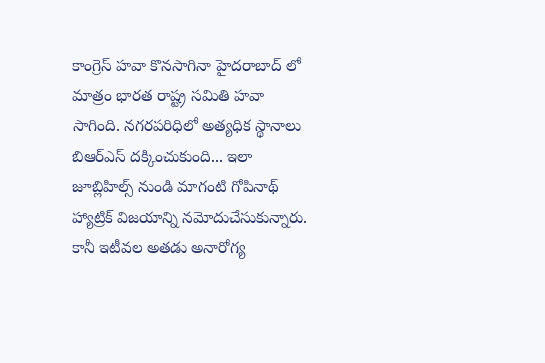కాంగ్రెస్ హవా కొనసాగినా హైదరాబాద్ లో మాత్రం భారత రాష్ట్ర సమితి హవా సాగింది. నగరపరిధిలో అత్యధిక స్థానాలు బిఆర్ఎస్ దక్కించుకుంది... ఇలా జూబ్లిహిల్స్ నుండి మాగంటి గోపినాథ్ హ్యాట్రిక్ విజయాన్ని నమోదుచేసుకున్నారు. కానీ ఇటీవల అతడు అనారోగ్య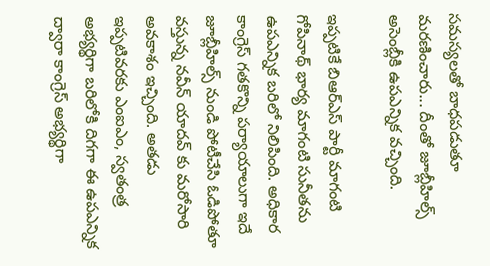సమస్యలతో బాధపడుతూ మరణించారు... దీంతో జూబ్లీహిల్స్ అసెంబ్లీకి ఉపఎన్నిక వచ్చింది.

ఇప్పటికే బిఆర్ఎస్ పార్టీ మాగంటి గోపినాథ్ భార్య మాగంటి సునీతను ఉపఎన్నిక బరిలో నిలిపింది. అధికార కాంగ్రెస్ గతకొన్ని పర్యాయాలుగా ఇదే జూబ్లీహిల్స్ నుండి పోటీచేసి ఓడిపోతూ వస్తున్న నవీన్ యాదవ్ కు మరోసారి అవకాశం ఇచ్చింది. అతడు ఇప్పటివరకు ఎంఐఎం, స్వతంత్ర అభ్యర్థిగా బరిలోకి దిగగా ఈ ఉపఎన్నిక ద్వారా కాంగ్రెస్ అభ్యర్థిగా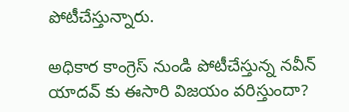పోటీచేస్తున్నారు.

అధికార కాంగ్రెస్ నుండి పోటీచేస్తున్న నవీన్ యాదవ్ కు ఈసారి విజయం వరిస్తుందా?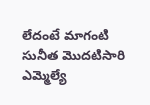లేదంటే మాగంటి సునీత మొదటిసారి ఎమ్మెల్యే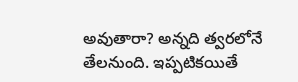అవుతారా? అన్నది త్వరలోనే తేలనుంది. ఇప్పటికయితే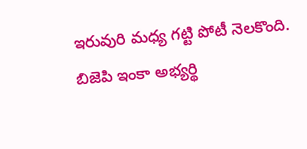ఇరువురి మధ్య గట్టి పోటీ నెలకొంది. బిజెపి ఇంకా అభ్యర్థి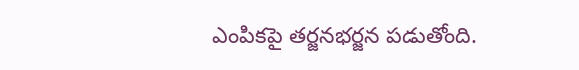ఎంపికపై తర్జనభర్జన పడుతోంది.